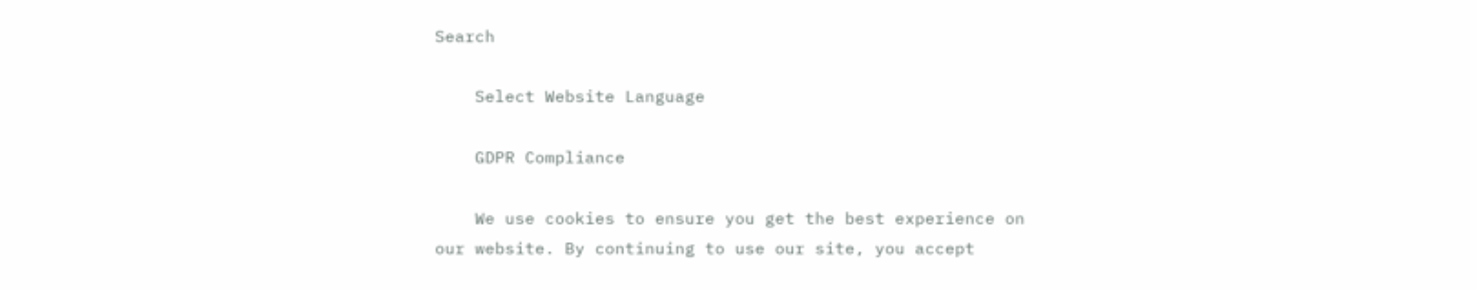Search

    Select Website Language

    GDPR Compliance

    We use cookies to ensure you get the best experience on our website. By continuing to use our site, you accept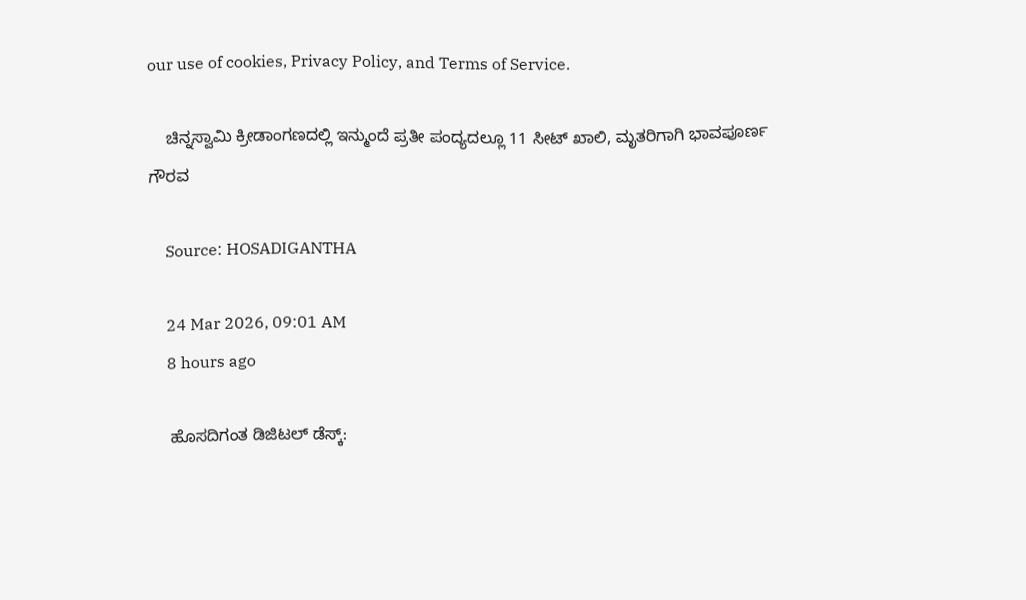our use of cookies, Privacy Policy, and Terms of Service.

    ಚಿನ್ನಸ್ವಾಮಿ ಕ್ರೀಡಾಂಗಣದಲ್ಲಿ ಇನ್ಮುಂದೆ ಪ್ರತೀ ಪಂದ್ಯದಲ್ಲೂ 11 ಸೀಟ್ ಖಾಲಿ, ಮೃತರಿಗಾಗಿ ಭಾವಪೂರ್ಣ ಗೌರವ

    Source: HOSADIGANTHA

    24 Mar 2026, 09:01 AM
    8 hours ago

    ಹೊಸದಿಗಂತ ಡಿಜಿಟಲ್‌ ಡೆಸ್ಕ್‌: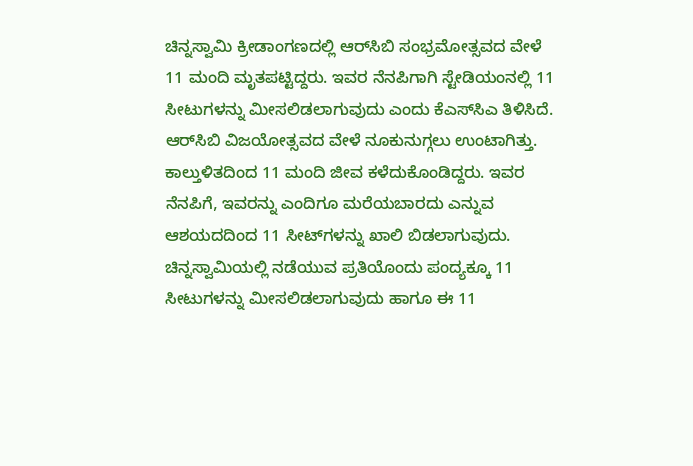ಚಿನ್ನಸ್ವಾಮಿ ಕ್ರೀಡಾಂಗಣದಲ್ಲಿ ಆರ್‌ಸಿಬಿ ಸಂಭ್ರಮೋತ್ಸವದ ವೇಳೆ 11 ಮಂದಿ ಮೃತಪಟ್ಟಿದ್ದರು. ಇವರ ನೆನಪಿಗಾಗಿ ಸ್ಟೇಡಿಯಂನಲ್ಲಿ 11 ಸೀಟುಗಳನ್ನು ಮೀಸಲಿಡಲಾಗುವುದು ಎಂದು ಕೆಎಸ್‌ಸಿಎ ತಿಳಿಸಿದೆ. ಆರ್‌ಸಿಬಿ ವಿಜಯೋತ್ಸವದ ವೇಳೆ ನೂಕುನುಗ್ಗಲು ಉಂಟಾಗಿತ್ತು. ಕಾಲ್ತುಳಿತದಿಂದ 11 ಮಂದಿ ಜೀವ ಕಳೆದುಕೊಂಡಿದ್ದರು. ಇವರ ನೆನಪಿಗೆ, ಇವರನ್ನು ಎಂದಿಗೂ ಮರೆಯಬಾರದು ಎನ್ನುವ ಆಶಯದದಿಂದ 11 ಸೀಟ್‌ಗಳನ್ನು ಖಾಲಿ ಬಿಡಲಾಗುವುದು. ಚಿನ್ನಸ್ವಾಮಿಯಲ್ಲಿ ನಡೆಯುವ ಪ್ರತಿಯೊಂದು ಪಂದ್ಯಕ್ಕೂ 11 ಸೀಟುಗಳನ್ನು ಮೀಸಲಿಡಲಾಗುವುದು ಹಾಗೂ ಈ 11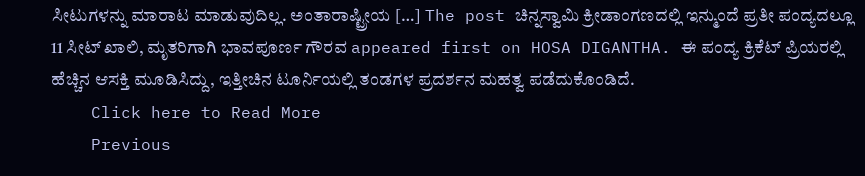ಸೀಟುಗಳನ್ನು ಮಾರಾಟ ಮಾಡುವುದಿಲ್ಲ. ಅಂತಾರಾಷ್ಟ್ರೀಯ […] The post ಚಿನ್ನಸ್ವಾಮಿ ಕ್ರೀಡಾಂಗಣದಲ್ಲಿ ಇನ್ಮುಂದೆ ಪ್ರತೀ ಪಂದ್ಯದಲ್ಲೂ 11 ಸೀಟ್ ಖಾಲಿ, ಮೃತರಿಗಾಗಿ ಭಾವಪೂರ್ಣ ಗೌರವ appeared first on HOSA DIGANTHA. ಈ ಪಂದ್ಯ ಕ್ರಿಕೆಟ್ ಪ್ರಿಯರಲ್ಲಿ ಹೆಚ್ಚಿನ ಆಸಕ್ತಿ ಮೂಡಿಸಿದ್ದು, ಇತ್ತೀಚಿನ ಟೂರ್ನಿಯಲ್ಲಿ ತಂಡಗಳ ಪ್ರದರ್ಶನ ಮಹತ್ವ ಪಡೆದುಕೊಂಡಿದೆ.
    Click here to Read More
    Previous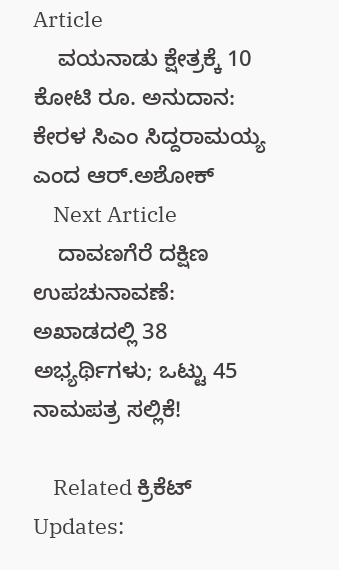Article
    ವಯನಾಡು ಕ್ಷೇತ್ರಕ್ಕೆ 10 ಕೋಟಿ ರೂ. ಅನುದಾನ: ಕೇರಳ ಸಿಎಂ ಸಿದ್ದರಾಮಯ್ಯ ಎಂದ ಆರ್.ಅಶೋಕ್
    Next Article
    ದಾವಣಗೆರೆ ದಕ್ಷಿಣ ಉಪಚುನಾವಣೆ: ಅಖಾಡದಲ್ಲಿ 38 ಅಭ್ಯರ್ಥಿಗಳು; ಒಟ್ಟು 45 ನಾಮಪತ್ರ ಸಲ್ಲಿಕೆ!

    Related ಕ್ರಿಕೆಟ್ Updates: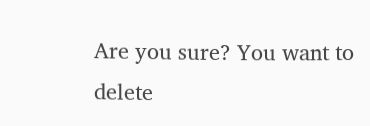Are you sure? You want to delete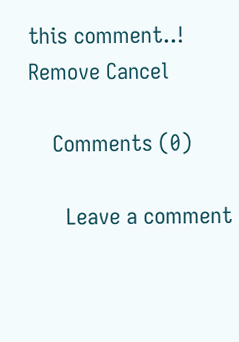this comment..! Remove Cancel

    Comments (0)

      Leave a comment